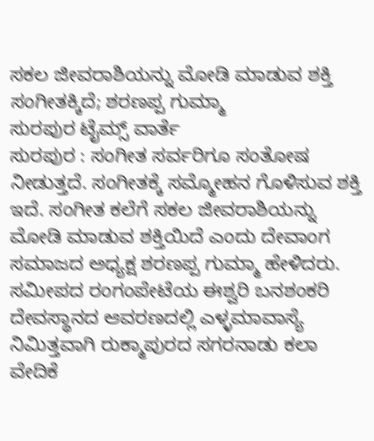ಸಕಲ ಜೀವರಾಶಿಯನ್ನು ಮೋಡಿ ಮಾಡುವ ಶಕ್ತಿ ಸಂಗೀತಕ್ಕಿದೆ; ಶರಣಪ್ಪ ಗುಮ್ಮಾ
ಸುರಪುರ ಟೈಮ್ಸ್ ವಾರ್ತೆ
ಸುರಪುರ : ಸಂಗೀತ ಸರ್ವರಿಗೂ ಸಂತೋಷ ನೀಡುತ್ತದೆ. ಸಂಗೀತಕ್ಕೆ ಸಮ್ಮೋಹನ ಗೊಳಿಸುವ ಶಕ್ತಿ ಇದೆ. ಸಂಗೀತ ಕಲೆಗೆ ಸಕಲ ಜೀವರಾಶಿಯನ್ನು ಮೋಡಿ ಮಾಡುವ ಶಕ್ತಿಯಿದೆ ಎಂದು ದೇವಾಂಗ ಸಮಾಜದ ಅಧ್ಯಕ್ಷ ಶರಣಪ್ಪ ಗುಮ್ಮಾ ಹೇಳಿದರು.
ಸಮೀಪದ ರಂಗಂಪೇಟೆಯ ಈಶ್ವರಿ ಬನಶಂಕರಿ ದೇವಸ್ಥಾನದ ಆವರಣದಲ್ಲಿ ಎಳ್ಳಮಾವಾಸ್ಯೆ ನಿಮಿತ್ತವಾಗಿ ರುಕ್ಮಾಪುರದ ಸಗರನಾಡು ಕಲಾ ವೇದಿಕೆ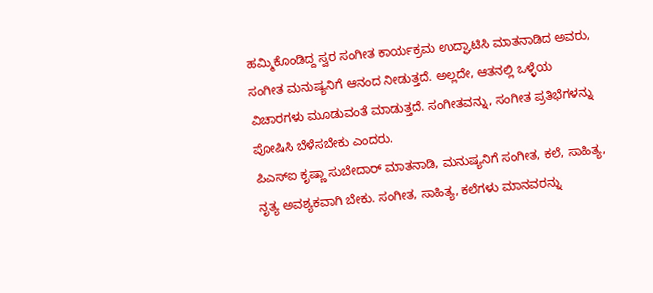ಹಮ್ಮಿಕೊಂಡಿದ್ದ ಸ್ವರ ಸಂಗೀತ ಕಾರ್ಯಕ್ರಮ ಉದ್ಘಾಟಿಸಿ ಮಾತನಾಡಿದ ಅವರು, ಸಂಗೀತ ಮನುಷ್ಯನಿಗೆ ಆನಂದ ನೀಡುತ್ತದೆ. ಅಲ್ಲದೇ, ಆತನಲ್ಲಿ ಒಳ್ಳೆಯ ವಿಚಾರಗಳು ಮೂಡುವಂತೆ ಮಾಡುತ್ತದೆ. ಸಂಗೀತವನ್ನು, ಸಂಗೀತ ಪ್ರತಿಭೆಗಳನ್ನು ಪೋಷಿಸಿ ಬೆಳೆಸಬೇಕು ಎಂದರು.
ಪಿಎಸ್ಐ ಕೃಷ್ಣಾ ಸುಬೇದಾರ್ ಮಾತನಾಡಿ, ಮನುಷ್ಯನಿಗೆ ಸಂಗೀತ, ಕಲೆ, ಸಾಹಿತ್ಯ, ನೃತ್ಯ ಅವಶ್ಯಕವಾಗಿ ಬೇಕು. ಸಂಗೀತ, ಸಾಹಿತ್ಯ, ಕಲೆಗಳು ಮಾನವರನ್ನು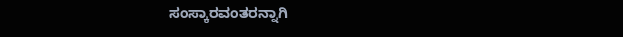ಸಂಸ್ಕಾರವಂತರನ್ನಾಗಿ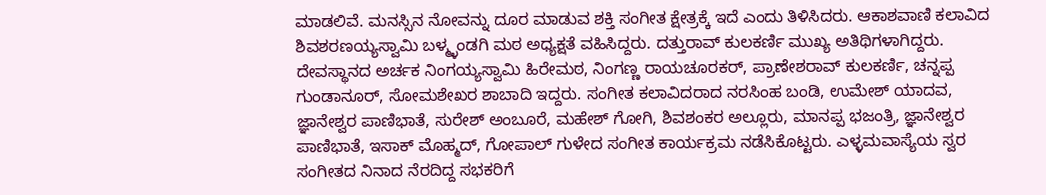ಮಾಡಲಿವೆ. ಮನಸ್ಸಿನ ನೋವನ್ನು ದೂರ ಮಾಡುವ ಶಕ್ತಿ ಸಂಗೀತ ಕ್ಷೇತ್ರಕ್ಕೆ ಇದೆ ಎಂದು ತಿಳಿಸಿದರು. ಆಕಾಶವಾಣಿ ಕಲಾವಿದ ಶಿವಶರಣಯ್ಯಸ್ವಾಮಿ ಬಳ್ಮ್ಳಂಡಗಿ ಮಠ ಅಧ್ಯಕ್ಷತೆ ವಹಿಸಿದ್ದರು. ದತ್ತುರಾವ್ ಕುಲಕರ್ಣಿ ಮುಖ್ಯ ಅತಿಥಿಗಳಾಗಿದ್ದರು.
ದೇವಸ್ಥಾನದ ಅರ್ಚಕ ನಿಂಗಯ್ಯಸ್ವಾಮಿ ಹಿರೇಮಠ, ನಿಂಗಣ್ಣ ರಾಯಚೂರಕರ್, ಪ್ರಾಣೇಶರಾವ್ ಕುಲಕರ್ಣಿ, ಚನ್ನಪ್ಪ ಗುಂಡಾನೂರ್, ಸೋಮಶೇಖರ ಶಾಬಾದಿ ಇದ್ದರು. ಸಂಗೀತ ಕಲಾವಿದರಾದ ನರಸಿಂಹ ಬಂಡಿ, ಉಮೇಶ್ ಯಾದವ, ಜ್ಞಾನೇಶ್ವರ ಪಾಣಿಭಾತೆ, ಸುರೇಶ್ ಅಂಬೂರೆ, ಮಹೇಶ್ ಗೋಗಿ, ಶಿವಶಂಕರ ಅಲ್ಲೂರು, ಮಾನಪ್ಪ ಭಜಂತ್ರಿ, ಜ್ಞಾನೇಶ್ವರ ಪಾಣಿಭಾತೆ, ಇಸಾಕ್ ಮೊಹ್ಮದ್, ಗೋಪಾಲ್ ಗುಳೇದ ಸಂಗೀತ ಕಾರ್ಯಕ್ರಮ ನಡೆಸಿಕೊಟ್ಟರು. ಎಳ್ಳಮವಾಸ್ಯೆಯ ಸ್ವರ ಸಂಗೀತದ ನಿನಾದ ನೆರದಿದ್ದ ಸಭಕರಿಗೆ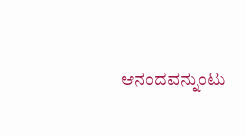ಆನಂದವನ್ನುಂಟು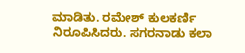ಮಾಡಿತು. ರಮೇಶ್ ಕುಲಕರ್ಣಿ ನಿರೂಪಿಸಿದರು. ಸಗರನಾಡು ಕಲಾ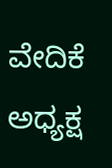ವೇದಿಕೆ ಅಧ್ಯಕ್ಷ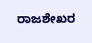ರಾಜಶೇಖರ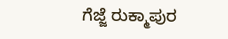ಗೆಜ್ಜೆ ರುಕ್ಮಾಪುರ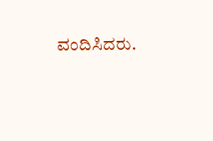ವಂದಿಸಿದರು.